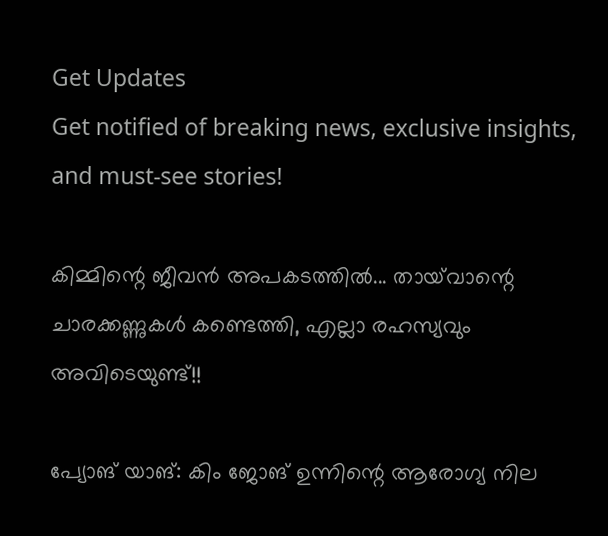Get Updates
Get notified of breaking news, exclusive insights, and must-see stories!

കിമ്മിന്റെ ജീവന്‍ അപകടത്തില്‍... തായ്‌വാന്റെ ചാരക്കണ്ണുകള്‍ കണ്ടെത്തി, എല്ലാ രഹസ്യവും അവിടെയുണ്ട്!!

പ്യോങ് യാങ്: കിം ജോങ് ഉന്നിന്റെ ആരോഗ്യ നില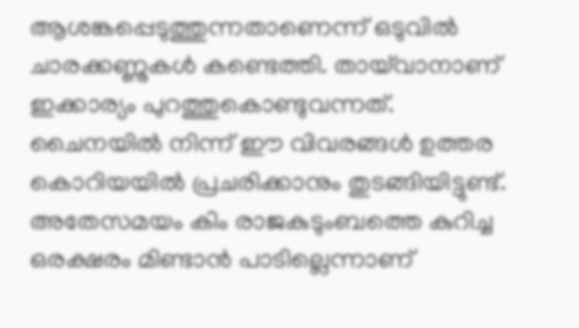ആശങ്കപ്പെടുത്തുന്നതാണെന്ന് ഒടുവില്‍ ചാരക്കണ്ണുകള്‍ കണ്ടെത്തി. തായ്‌വാനാണ് ഇക്കാര്യം പുറത്തുകൊണ്ടുവന്നത്. ചൈനയില്‍ നിന്ന് ഈ വിവരങ്ങള്‍ ഉത്തര കൊറിയയില്‍ പ്രചരിക്കാനും തുടങ്ങിയിട്ടുണ്ട്. അതേസമയം കിം രാജകുടുംബത്തെ കുറിച്ച ഒരക്ഷരം മിണ്ടാന്‍ പാടില്ലെന്നാണ്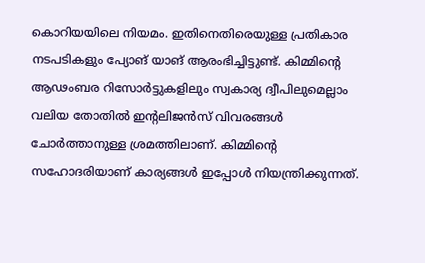കൊറിയയിലെ നിയമം. ഇതിനെതിരെയുള്ള പ്രതികാര നടപടികളും പ്യോങ് യാങ് ആരംഭിച്ചിട്ടുണ്ട്. കിമ്മിന്റെ ആഢംബര റിസോര്‍ട്ടുകളിലും സ്വകാര്യ ദ്വീപിലുമെല്ലാം വലിയ തോതില്‍ ഇന്റലിജന്‍സ് വിവരങ്ങള്‍ ചോര്‍ത്താനുള്ള ശ്രമത്തിലാണ്. കിമ്മിന്റെ സഹോദരിയാണ് കാര്യങ്ങള്‍ ഇപ്പോള്‍ നിയന്ത്രിക്കുന്നത്.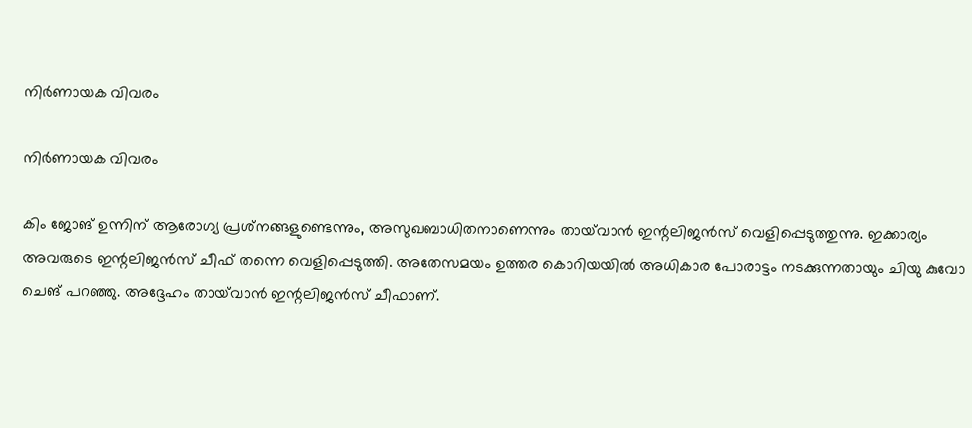നിര്‍ണായക വിവരം

നിര്‍ണായക വിവരം

കിം ജോങ് ഉന്നിന് ആരോഗ്യ പ്രശ്‌നങ്ങളുണ്ടെന്നും, അസുഖബാധിതനാണെന്നും തായ്‌വാന്‍ ഇന്റലിജന്‍സ് വെളിപ്പെടുത്തുന്നു. ഇക്കാര്യം അവരുടെ ഇന്റലിജന്‍സ് ചീഫ് തന്നെ വെളിപ്പെടുത്തി. അതേസമയം ഉത്തര കൊറിയയില്‍ അധികാര പോരാട്ടം നടക്കുന്നതായും ചിയു കുവോ ചെങ് പറഞ്ഞു. അദ്ദേഹം തായ്‌വാന്‍ ഇന്റലിജന്‍സ് ചീഫാണ്.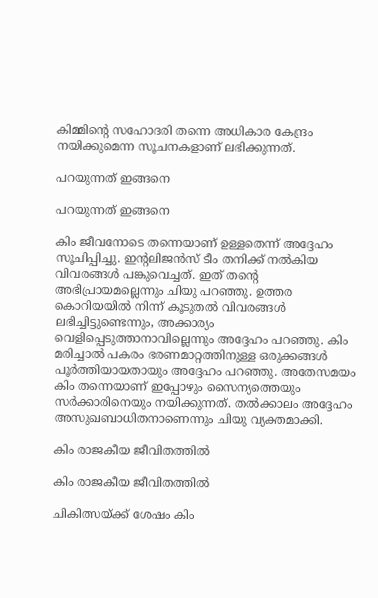കിമ്മിന്റെ സഹോദരി തന്നെ അധികാര കേന്ദ്രം നയിക്കുമെന്ന സൂചനകളാണ് ലഭിക്കുന്നത്.

പറയുന്നത് ഇങ്ങനെ

പറയുന്നത് ഇങ്ങനെ

കിം ജീവനോടെ തന്നെയാണ് ഉള്ളതെന്ന് അദ്ദേഹം സൂചിപ്പിച്ചു. ഇന്റലിജന്‍സ് ടീം തനിക്ക് നല്‍കിയ വിവരങ്ങള്‍ പങ്കുവെച്ചത്. ഇത് തന്റെ അഭിപ്രായമല്ലെന്നും ചിയു പറഞ്ഞു. ഉത്തര കൊറിയയില്‍ നിന്ന് കൂടുതല്‍ വിവരങ്ങള്‍ ലഭിച്ചിട്ടുണ്ടെന്നും, അക്കാര്യം വെളിപ്പെടുത്താനാവില്ലെന്നും അദ്ദേഹം പറഞ്ഞു. കിം മരിച്ചാല്‍ പകരം ഭരണമാറ്റത്തിനുള്ള ഒരുക്കങ്ങള്‍ പൂര്‍ത്തിയായതായും അദ്ദേഹം പറഞ്ഞു. അതേസമയം കിം തന്നെയാണ് ഇപ്പോഴും സൈന്യത്തെയും സര്‍ക്കാരിനെയും നയിക്കുന്നത്. തല്‍ക്കാലം അദ്ദേഹം അസുഖബാധിതനാണെന്നും ചിയു വ്യക്തമാക്കി.

കിം രാജകീയ ജീവിതത്തില്‍

കിം രാജകീയ ജീവിതത്തില്‍

ചികിത്സയ്ക്ക് ശേഷം കിം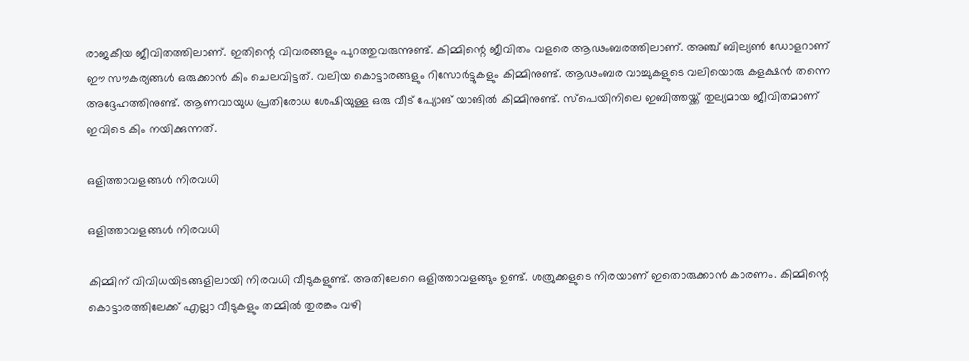രാജകീയ ജീവിതത്തിലാണ്. ഇതിന്റെ വിവരങ്ങളും പുറത്തുവരുന്നുണ്ട്. കിമ്മിന്റെ ജീവിതം വളരെ ആഢംബരത്തിലാണ്. അഞ്ച് ബില്യണ്‍ ഡോളറാണ് ഈ സൗകര്യങ്ങള്‍ ഒരുക്കാന്‍ കിം ചെലവിട്ടത്. വലിയ കൊട്ടാരങ്ങളും റിസോര്‍ട്ടുകളും കിമ്മിനുണ്ട്. ആഢംബര വാച്ചുകളുടെ വലിയൊരു കളക്ഷന്‍ തന്നെ അദ്ദേഹത്തിനുണ്ട്. ആണവായുധ പ്രതിരോധ ശേഷിയുള്ള ഒരു വീട് പ്യോങ് യാങില്‍ കിമ്മിനുണ്ട്. സ്‌പെയിനിലെ ഇബിത്തയ്ക്ക് തുല്യമായ ജീവിതമാണ് ഇവിടെ കിം നയിക്കുന്നത്.

ഒളിത്താവളങ്ങള്‍ നിരവധി

ഒളിത്താവളങ്ങള്‍ നിരവധി

കിമ്മിന് വിവിധയിടങ്ങളിലായി നിരവധി വീടുകളുണ്ട്. അതിലേറെ ഒളിത്താവളങ്ങും ഉണ്ട്. ശത്രുക്കളുടെ നിരയാണ് ഇതൊരുക്കാന്‍ കാരണം. കിമ്മിന്റെ കൊട്ടാരത്തിലേക്ക് എല്ലാ വീടുകളും തമ്മില്‍ തുരങ്കം വഴി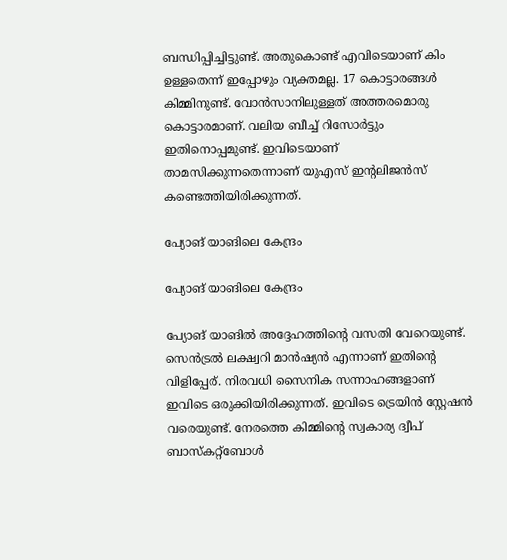ബന്ധിപ്പിച്ചിട്ടുണ്ട്. അതുകൊണ്ട് എവിടെയാണ് കിം ഉള്ളതെന്ന് ഇപ്പോഴും വ്യക്തമല്ല. 17 കൊട്ടാരങ്ങള്‍ കിമ്മിനുണ്ട്. വോന്‍സാനിലുള്ളത് അത്തരമൊരു കൊട്ടാരമാണ്. വലിയ ബീച്ച് റിസോര്‍ട്ടും ഇതിനൊപ്പമുണ്ട്. ഇവിടെയാണ് താമസിക്കുന്നതെന്നാണ് യുഎസ് ഇന്റലിജന്‍സ് കണ്ടെത്തിയിരിക്കുന്നത്.

പ്യോങ് യാങിലെ കേന്ദ്രം

പ്യോങ് യാങിലെ കേന്ദ്രം

പ്യോങ് യാങില്‍ അദ്ദേഹത്തിന്റെ വസതി വേറെയുണ്ട്. സെന്‍ട്രല്‍ ലക്ഷ്വറി മാന്‍ഷ്യന്‍ എന്നാണ് ഇതിന്റെ വിളിപ്പേര്. നിരവധി സൈനിക സന്നാഹങ്ങളാണ് ഇവിടെ ഒരുക്കിയിരിക്കുന്നത്. ഇവിടെ ട്രെയിന്‍ സ്റ്റേഷന്‍ വരെയുണ്ട്. നേരത്തെ കിമ്മിന്റെ സ്വകാര്യ ദ്വീപ് ബാസ്‌കറ്റ്‌ബോള്‍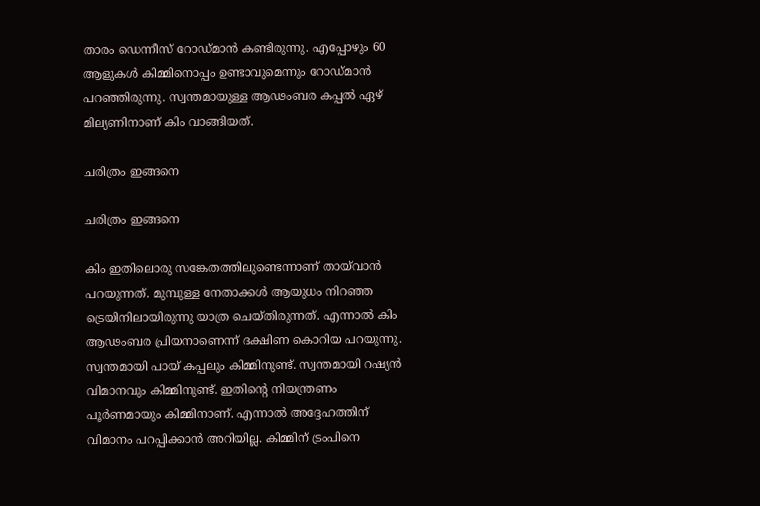താരം ഡെന്നീസ് റോഡ്മാന്‍ കണ്ടിരുന്നു. എപ്പോഴും 60 ആളുകള്‍ കിമ്മിനൊപ്പം ഉണ്ടാവുമെന്നും റോഡ്മാന്‍ പറഞ്ഞിരുന്നു. സ്വന്തമായുള്ള ആഢംബര കപ്പല്‍ ഏഴ് മില്യണിനാണ് കിം വാങ്ങിയത്.

ചരിത്രം ഇങ്ങനെ

ചരിത്രം ഇങ്ങനെ

കിം ഇതിലൊരു സങ്കേതത്തിലുണ്ടെന്നാണ് തായ്‌വാന്‍ പറയുന്നത്. മുമ്പുള്ള നേതാക്കള്‍ ആയുധം നിറഞ്ഞ ട്രെയിനിലായിരുന്നു യാത്ര ചെയ്തിരുന്നത്. എന്നാല്‍ കിം ആഢംബര പ്രിയനാണെന്ന് ദക്ഷിണ കൊറിയ പറയുന്നു. സ്വന്തമായി പായ് കപ്പലും കിമ്മിനുണ്ട്. സ്വന്തമായി റഷ്യന്‍ വിമാനവും കിമ്മിനുണ്ട്. ഇതിന്റെ നിയന്ത്രണം പൂര്‍ണമായും കിമ്മിനാണ്. എന്നാല്‍ അദ്ദേഹത്തിന് വിമാനം പറപ്പിക്കാന്‍ അറിയില്ല. കിമ്മിന് ട്രംപിനെ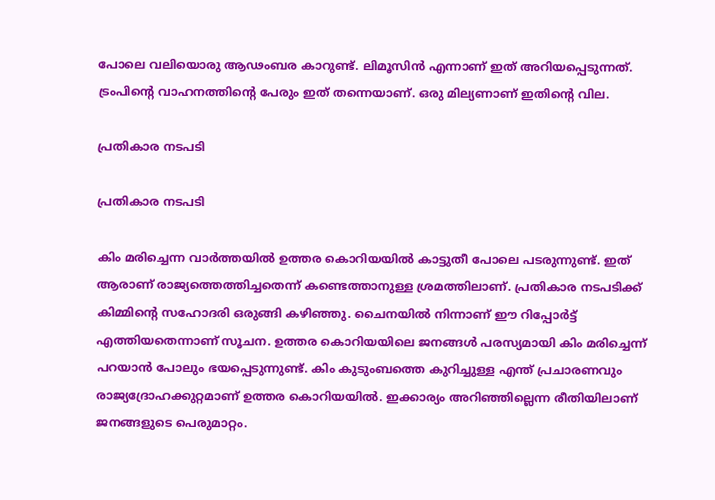പോലെ വലിയൊരു ആഢംബര കാറുണ്ട്. ലിമൂസിന്‍ എന്നാണ് ഇത് അറിയപ്പെടുന്നത്. ട്രംപിന്റെ വാഹനത്തിന്റെ പേരും ഇത് തന്നെയാണ്. ഒരു മില്യണാണ് ഇതിന്റെ വില.

പ്രതികാര നടപടി

പ്രതികാര നടപടി

കിം മരിച്ചെന്ന വാര്‍ത്തയില്‍ ഉത്തര കൊറിയയില്‍ കാട്ടുതീ പോലെ പടരുന്നുണ്ട്. ഇത് ആരാണ് രാജ്യത്തെത്തിച്ചതെന്ന് കണ്ടെത്താനുള്ള ശ്രമത്തിലാണ്. പ്രതികാര നടപടിക്ക് കിമ്മിന്റെ സഹോദരി ഒരുങ്ങി കഴിഞ്ഞു. ചൈനയില്‍ നിന്നാണ് ഈ റിപ്പോര്‍ട്ട് എത്തിയതെന്നാണ് സൂചന. ഉത്തര കൊറിയയിലെ ജനങ്ങള്‍ പരസ്യമായി കിം മരിച്ചെന്ന് പറയാന്‍ പോലും ഭയപ്പെടുന്നുണ്ട്. കിം കുടുംബത്തെ കുറിച്ചുള്ള എന്ത് പ്രചാരണവും രാജ്യദ്രോഹക്കുറ്റമാണ് ഉത്തര കൊറിയയില്‍. ഇക്കാര്യം അറിഞ്ഞില്ലെന്ന രീതിയിലാണ് ജനങ്ങളുടെ പെരുമാറ്റം.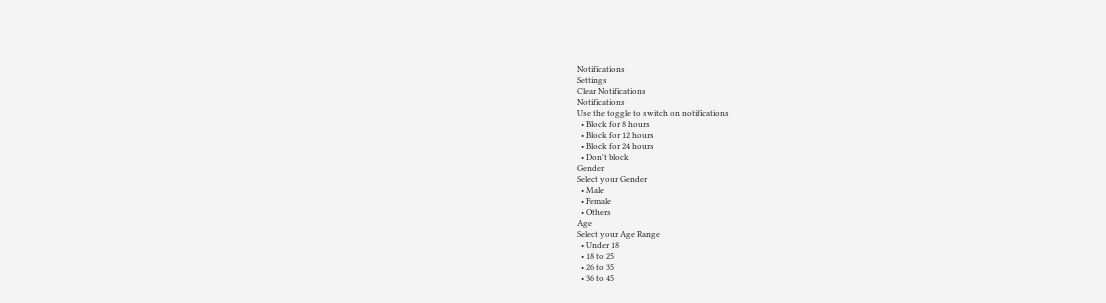Notifications
Settings
Clear Notifications
Notifications
Use the toggle to switch on notifications
  • Block for 8 hours
  • Block for 12 hours
  • Block for 24 hours
  • Don't block
Gender
Select your Gender
  • Male
  • Female
  • Others
Age
Select your Age Range
  • Under 18
  • 18 to 25
  • 26 to 35
  • 36 to 45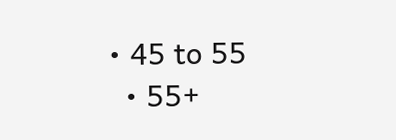• 45 to 55
  • 55+